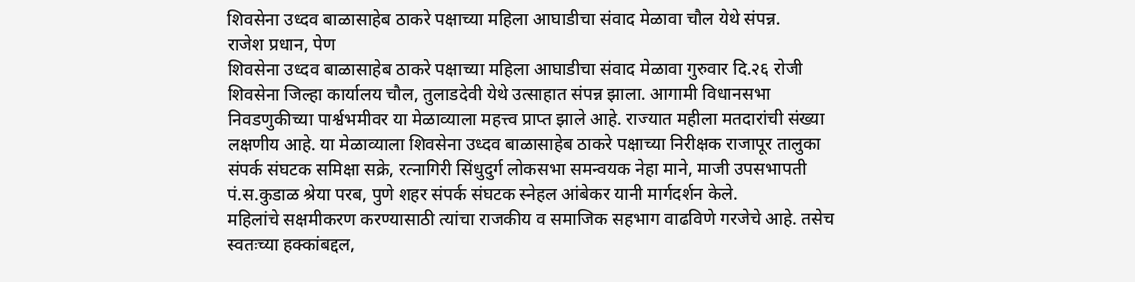शिवसेना उध्दव बाळासाहेब ठाकरे पक्षाच्या महिला आघाडीचा संवाद मेळावा चौल येथे संपन्न.
राजेश प्रधान, पेण
शिवसेना उध्दव बाळासाहेब ठाकरे पक्षाच्या महिला आघाडीचा संवाद मेळावा गुरुवार दि.२६ रोजी शिवसेना जिल्हा कार्यालय चौल, तुलाडदेवी येथे उत्साहात संपन्न झाला. आगामी विधानसभा निवडणुकीच्या पार्श्वभमीवर या मेळाव्याला महत्त्व प्राप्त झाले आहे. राज्यात महीला मतदारांची संख्या लक्षणीय आहे. या मेळाव्याला शिवसेना उध्दव बाळासाहेब ठाकरे पक्षाच्या निरीक्षक राजापूर तालुका संपर्क संघटक समिक्षा सक्रे, रत्नागिरी सिंधुदुर्ग लोकसभा समन्वयक नेहा माने, माजी उपसभापती पं.स.कुडाळ श्रेया परब, पुणे शहर संपर्क संघटक स्नेहल आंबेकर यानी मार्गदर्शन केले.
महिलांचे सक्षमीकरण करण्यासाठी त्यांचा राजकीय व समाजिक सहभाग वाढविणे गरजेचे आहे. तसेच स्वतःच्या हक्कांबद्दल,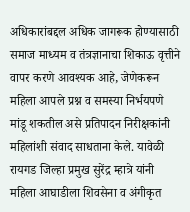अधिकारांबद्दल अधिक जागरूक होण्यासाठी समाज माध्यम व तंत्रज्ञानाचा शिकाऊ वृत्तीने वापर करणे आवश्यक आहे, जेणेकरून महिला आपले प्रश्न व समस्या निर्भयपणे मांडू शकतील असे प्रतिपादन निरीक्षकांनी महिलांशी संवाद साधताना केले. यावेळी रायगड जिल्हा प्रमुख सुरेंद्र म्हात्रे यांनी महिला आघाडीला शिवसेना व अंगीकृत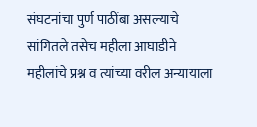संघटनांचा पुर्ण पाठींबा असल्याचे सांगितले तसेच महीला आघाडीने महीलांचे प्रश्न व त्यांच्या वरील अन्यायाला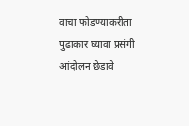वाचा फोडण्याकरीता पुढाकार घ्यावा प्रसंगी आंदोलन छेडावे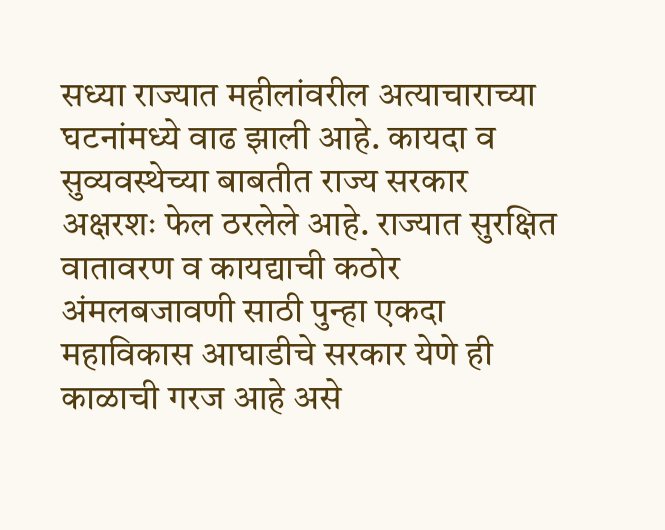सध्या राज्यात महीलांवरील अत्याचाराच्या घटनांमध्ये वाढ झाली आहे. कायदा व सुव्यवस्थेच्या बाबतीत राज्य सरकार अक्षरशः फेल ठरलेले आहे. राज्यात सुरक्षित वातावरण व कायद्याची कठोर अंमलबजावणी साठी पुन्हा एकदा महाविकास आघाडीचे सरकार येणे ही काळाची गरज आहे असे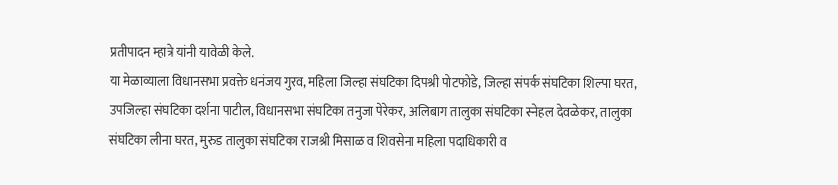प्रतीपादन म्हात्रे यांनी यावेळी केले.
या मेळाव्याला विधानसभा प्रवक्ते धनंजय गुरव, महिला जिल्हा संघटिका दिपश्री पोटफोडे, जिल्हा संपर्क संघटिका शिल्पा घरत, उपजिल्हा संघटिका दर्शना पाटील, विधानसभा संघटिका तनुजा पेरेकर, अलिबाग तालुका संघटिका स्नेहल देवळेकर, तालुका संघटिका लीना घरत, मुरुड तालुका संघटिका राजश्री मिसाळ व शिवसेना महिला पदाधिकारी व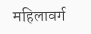महिलावर्ग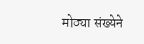मोठ्या संख्येने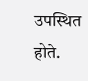उपस्थित होते.